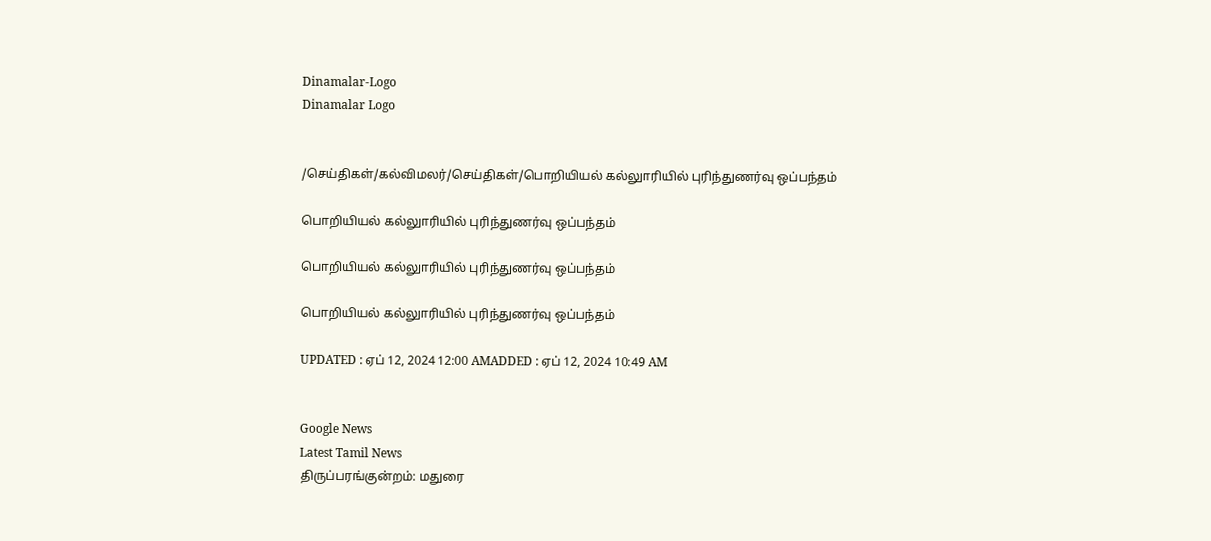Dinamalar-Logo
Dinamalar Logo


/செய்திகள்/கல்விமலர்/செய்திகள்/பொறியியல் கல்லுாரியில் புரிந்துணர்வு ஒப்பந்தம்

பொறியியல் கல்லுாரியில் புரிந்துணர்வு ஒப்பந்தம்

பொறியியல் கல்லுாரியில் புரிந்துணர்வு ஒப்பந்தம்

பொறியியல் கல்லுாரியில் புரிந்துணர்வு ஒப்பந்தம்

UPDATED : ஏப் 12, 2024 12:00 AMADDED : ஏப் 12, 2024 10:49 AM


Google News
Latest Tamil News
திருப்பரங்குன்றம்: மதுரை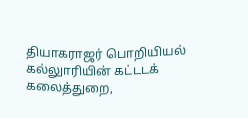தியாகராஜர் பொறியியல் கல்லுாரியின் கட்டடக் கலைத்துறை,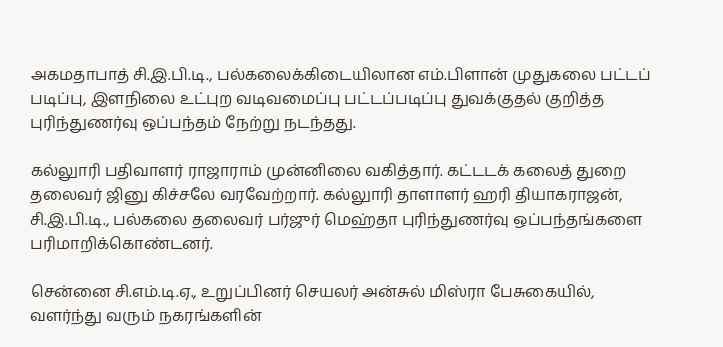அகமதாபாத் சி.இ.பி.டி., பல்கலைக்கிடையிலான எம்.பிளான் முதுகலை பட்டப் படிப்பு, இளநிலை உட்புற வடிவமைப்பு பட்டப்படிப்பு துவக்குதல் குறித்த புரிந்துணர்வு ஒப்பந்தம் நேற்று நடந்தது.

கல்லுாரி பதிவாளர் ராஜாராம் முன்னிலை வகித்தார். கட்டடக் கலைத் துறை தலைவர் ஜினு கிச்சலே வரவேற்றார். கல்லுாரி தாளாளர் ஹரி தியாகராஜன், சி.இ.பி.டி., பல்கலை தலைவர் பர்ஜுர் மெஹ்தா புரிந்துணர்வு ஒப்பந்தங்களை பரிமாறிக்கொண்டனர்.

சென்னை சி.எம்.டி.ஏ., உறுப்பினர் செயலர் அன்சுல் மிஸ்ரா பேசுகையில், வளர்ந்து வரும் நகரங்களின்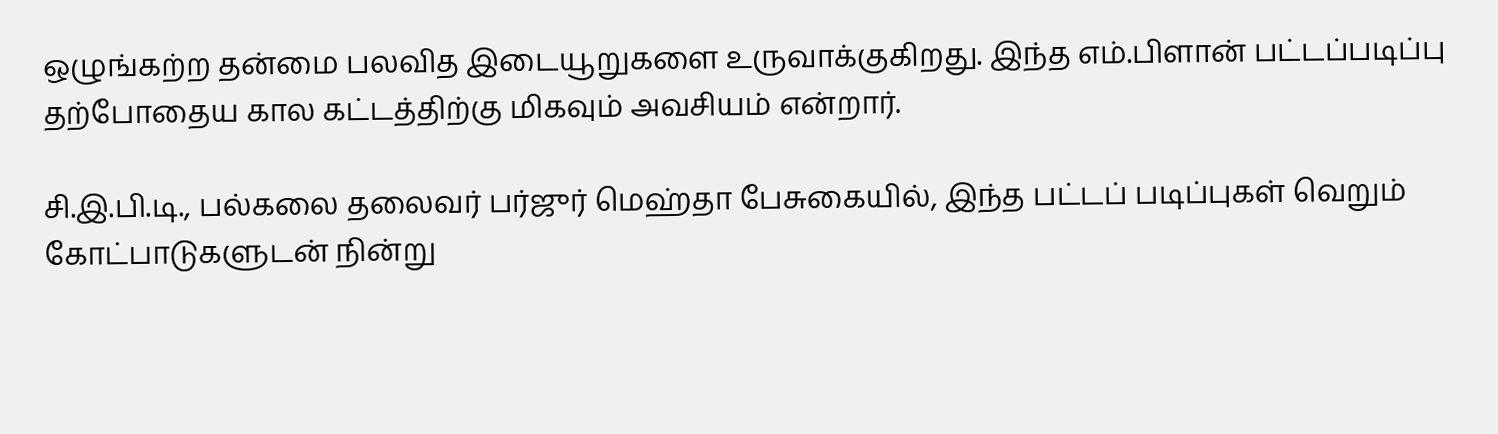ஒழுங்கற்ற தன்மை பலவித இடையூறுகளை உருவாக்குகிறது. இந்த எம்.பிளான் பட்டப்படிப்பு தற்போதைய கால கட்டத்திற்கு மிகவும் அவசியம் என்றார்.

சி.இ.பி.டி., பல்கலை தலைவர் பர்ஜுர் மெஹ்தா பேசுகையில், இந்த பட்டப் படிப்புகள் வெறும் கோட்பாடுகளுடன் நின்று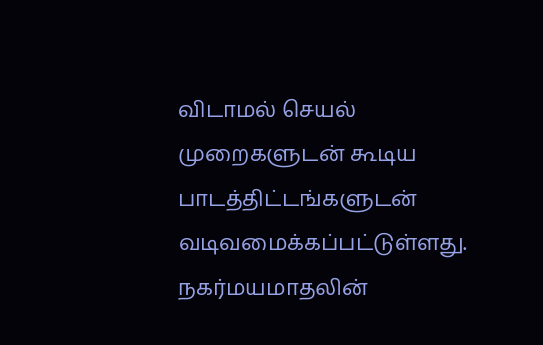விடாமல் செயல் முறைகளுடன் கூடிய பாடத்திட்டங்களுடன் வடிவமைக்கப்பட்டுள்ளது. நகர்மயமாதலின்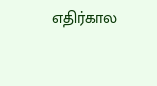எதிர்கால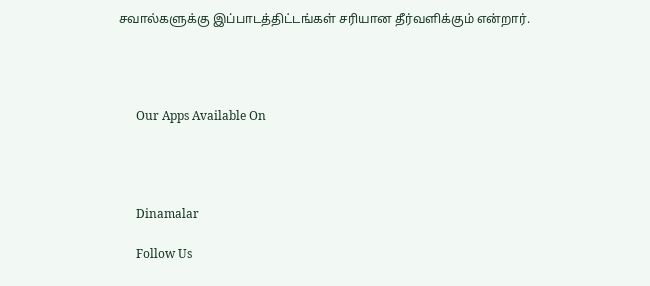சவால்களுக்கு இப்பாடத்திட்டங்கள் சரியான தீர்வளிக்கும் என்றார்.




      Our Apps Available On




      Dinamalar

      Follow Us